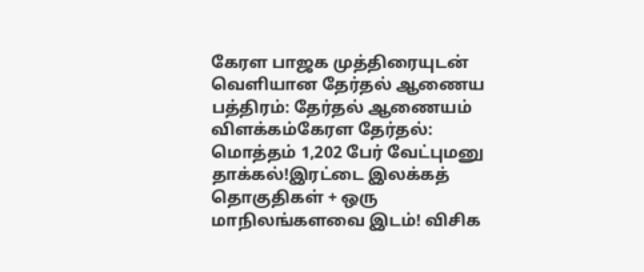கேரள பாஜக முத்திரையுடன் வெளியான தேர்தல் ஆணைய பத்திரம்: தேர்தல் ஆணையம் விளக்கம்கேரள தேர்தல்: மொத்தம் 1,202 பேர் வேட்புமனு தாக்கல்!இரட்டை இலக்கத் தொகுதிகள் + ஒரு மாநிலங்களவை இடம்! விசிக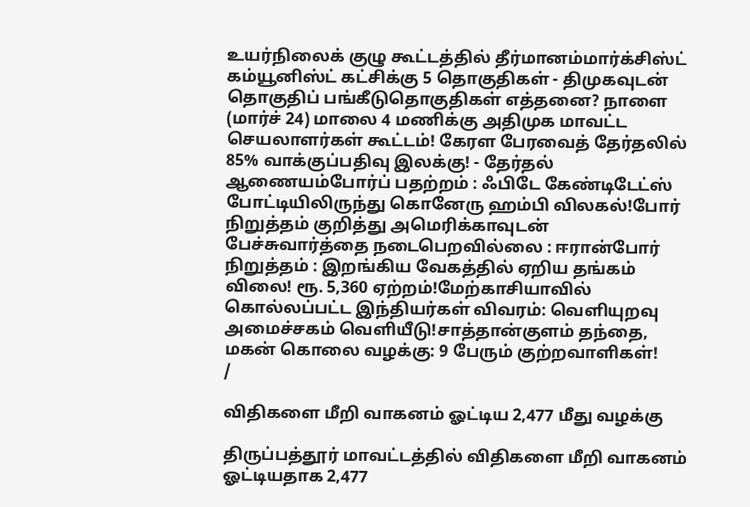உயர்நிலைக் குழு கூட்டத்தில் தீர்மானம்மார்க்சிஸ்ட் கம்யூனிஸ்ட் கட்சிக்கு 5 தொகுதிகள் - திமுகவுடன் தொகுதிப் பங்கீடுதொகுதிகள் எத்தனை? நாளை (மார்ச் 24) மாலை 4 மணிக்கு அதிமுக மாவட்ட செயலாளர்கள் கூட்டம்! கேரள பேரவைத் தேர்தலில் 85% வாக்குப்பதிவு இலக்கு! - தேர்தல் ஆணையம்போர்ப் பதற்றம் : ஃபிடே கேண்டிடேட்ஸ் போட்டியிலிருந்து கொனேரு ஹம்பி விலகல்!போர் நிறுத்தம் குறித்து அமெரிக்காவுடன் பேச்சுவார்த்தை நடைபெறவில்லை : ஈரான்போர் நிறுத்தம் : இறங்கிய வேகத்தில் ஏறிய தங்கம் விலை! ரூ. 5,360 ஏற்றம்!மேற்காசியாவில் கொல்லப்பட்ட இந்தியர்கள் விவரம்: வெளியுறவு அமைச்சகம் வெளியீடு!சாத்தான்குளம் தந்தை, மகன் கொலை வழக்கு: 9 பேரும் குற்றவாளிகள்!
/

விதிகளை மீறி வாகனம் ஓட்டிய 2,477 மீது வழக்கு

திருப்பத்தூர் மாவட்டத்தில் விதிகளை மீறி வாகனம் ஓட்டியதாக 2,477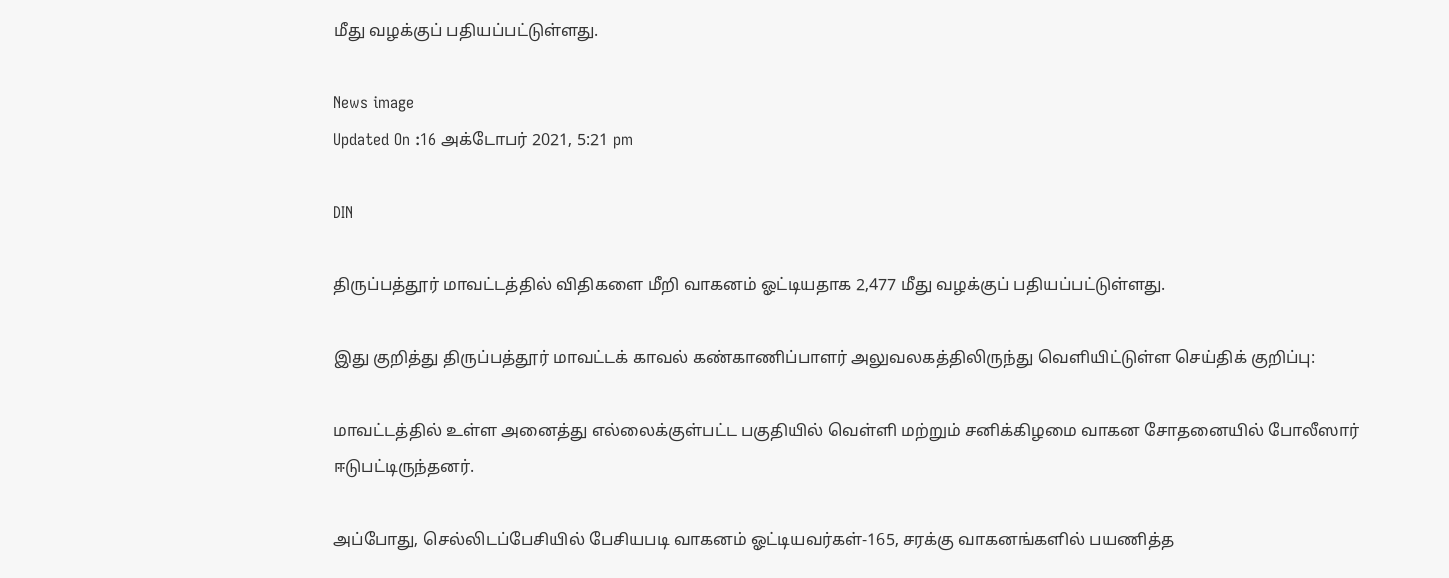மீது வழக்குப் பதியப்பட்டுள்ளது.

News image
Updated On :16 அக்டோபர் 2021, 5:21 pm

DIN

திருப்பத்தூர் மாவட்டத்தில் விதிகளை மீறி வாகனம் ஓட்டியதாக 2,477 மீது வழக்குப் பதியப்பட்டுள்ளது.

இது குறித்து திருப்பத்தூர் மாவட்டக் காவல் கண்காணிப்பாளர் அலுவலகத்திலிருந்து வெளியிட்டுள்ள செய்திக் குறிப்பு:

மாவட்டத்தில் உள்ள அனைத்து எல்லைக்குள்பட்ட பகுதியில் வெள்ளி மற்றும் சனிக்கிழமை வாகன சோதனையில் போலீஸார் ஈடுபட்டிருந்தனர்.

அப்போது, செல்லிடப்பேசியில் பேசியபடி வாகனம் ஓட்டியவர்கள்-165, சரக்கு வாகனங்களில் பயணித்த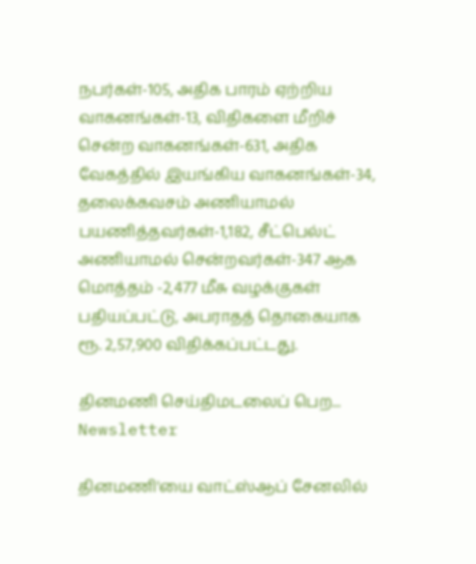நபர்கள்-105, அதிக பாரம் ஏற்றிய வாகனங்கள்-13, விதிகளை மீறிச் சென்ற வாகனங்கள்-631, அதிக வேகத்தில் இயங்கிய வாகனங்கள்-34, தலைக்கவசம் அணியாமல் பயணித்தவர்கள்-1,182, சீட்பெல்ட் அணியாமல் சென்றவர்கள்-347 ஆக மொத்தம் -2,477 மீசு வழக்குகள் பதியப்பட்டு, அபராதத் தொகையாக ரூ. 2,57,900 விதிக்கப்பட்டது.

தினமணி செய்திமடலைப் பெற... Newsletter

தினமணி'யை வாட்ஸ்ஆப் சேனலில்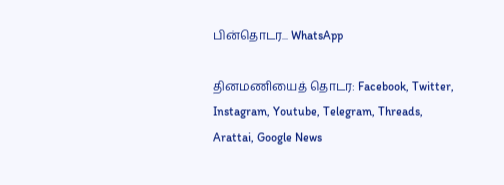பின்தொடர... WhatsApp

தினமணியைத் தொடர: Facebook, Twitter, Instagram, Youtube, Telegram, Threads, Arattai, Google News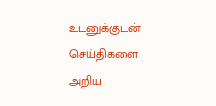உடனுக்குடன் செய்திகளை அறிய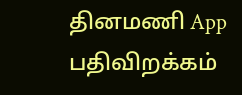தினமணி App பதிவிறக்கம்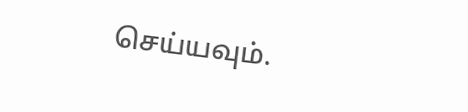செய்யவும்.